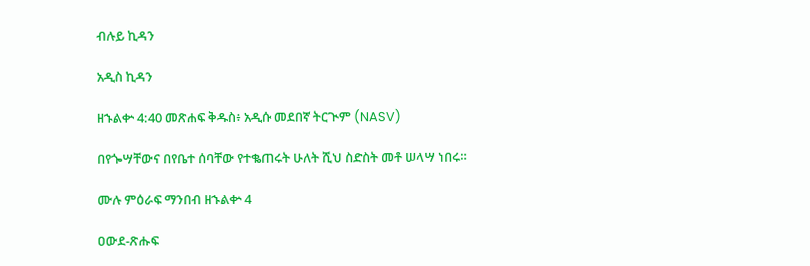ብሉይ ኪዳን

አዲስ ኪዳን

ዘኁልቍ 4:40 መጽሐፍ ቅዱስ፥ አዲሱ መደበኛ ትርጒም (NASV)

በየጐሣቸውና በየቤተ ሰባቸው የተቈጠሩት ሁለት ሺህ ስድስት መቶ ሠላሣ ነበሩ።

ሙሉ ምዕራፍ ማንበብ ዘኁልቍ 4

ዐውደ-ጽሑፍ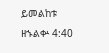ይመልከቱ ዘኁልቍ 4:40